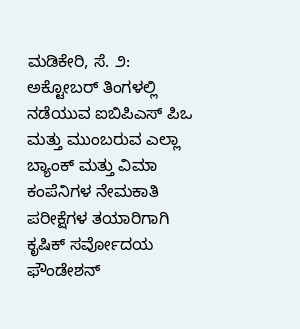ಮಡಿಕೇರಿ, ಸೆ. ೨: ಅಕ್ಟೋಬರ್ ತಿಂಗಳಲ್ಲಿ ನಡೆಯುವ ಐಬಿಪಿಎಸ್ ಪಿಒ ಮತ್ತು ಮುಂಬರುವ ಎಲ್ಲಾ ಬ್ಯಾಂಕ್ ಮತ್ತು ವಿಮಾ ಕಂಪೆನಿಗಳ ನೇಮಕಾತಿ ಪರೀಕ್ಷೆಗಳ ತಯಾರಿಗಾಗಿ ಕೃಷಿಕ್ ಸರ್ವೋದಯ ಫೌಂಡೇಶನ್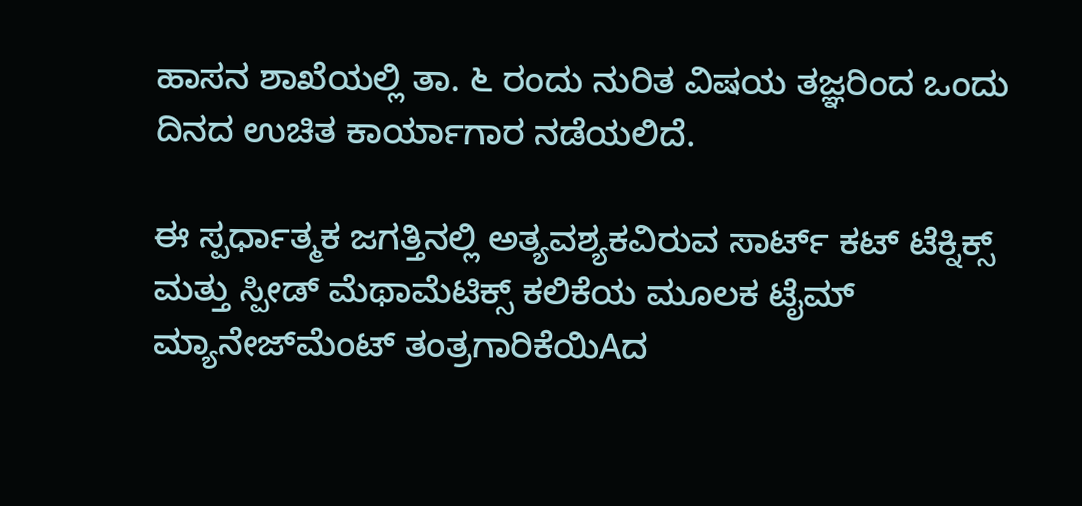ಹಾಸನ ಶಾಖೆಯಲ್ಲಿ ತಾ. ೬ ರಂದು ನುರಿತ ವಿಷಯ ತಜ್ಞರಿಂದ ಒಂದು ದಿನದ ಉಚಿತ ಕಾರ್ಯಾಗಾರ ನಡೆಯಲಿದೆ.

ಈ ಸ್ಪರ್ಧಾತ್ಮಕ ಜಗತ್ತಿನಲ್ಲಿ ಅತ್ಯವಶ್ಯಕವಿರುವ ಸಾರ್ಟ್ ಕಟ್ ಟೆಕ್ನಿಕ್ಸ್ ಮತ್ತು ಸ್ಪೀಡ್ ಮೆಥಾಮೆಟಿಕ್ಸ್ ಕಲಿಕೆಯ ಮೂಲಕ ಟೈಮ್ ಮ್ಯಾನೇಜ್‌ಮೆಂಟ್ ತಂತ್ರಗಾರಿಕೆಯಿAದ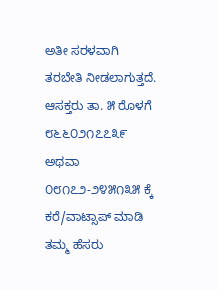ಅತೀ ಸರಳವಾಗಿ ತರಬೇತಿ ನೀಡಲಾಗುತ್ತದೆ. ಆಸಕ್ತರು ತಾ. ೫ ರೊಳಗೆ ೮೬೬೦೨೧೭೭೩೯ ಅಥವಾ ೦೮೧೭೨-೨೪೫೧೩೫ ಕ್ಕೆ ಕರೆ/ವಾಟ್ಸಾಪ್ ಮಾಡಿ ತಮ್ಮ ಹೆಸರು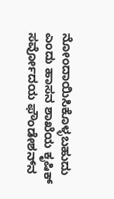ನೋಂದಾಯಿಸಿಕೊಳ್ಳಬಹುದು ಎಂದು ಹಾಸನ ಶಾಖೆಯ ಕೃಷಿಕ್ ಸರ್ವೋದಯ ಫೌಂಡೇಶನ್‌ನ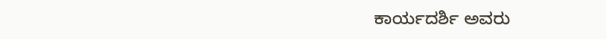ಕಾರ್ಯದರ್ಶಿ ಅವರು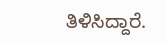ತಿಳಿಸಿದ್ದಾರೆ.